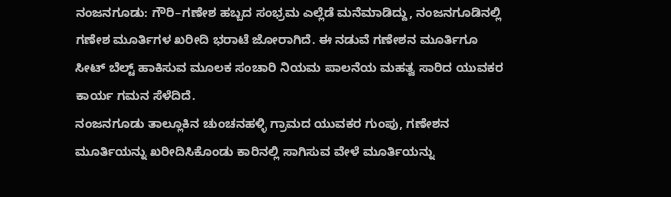ನಂಜನಗೂಡು: ಗೌರಿ–ಗಣೇಶ ಹಬ್ಬದ ಸಂಭ್ರಮ ಎಲ್ಲೆಡೆ ಮನೆಮಾಡಿದ್ದು, ನಂಜನಗೂಡಿನಲ್ಲಿ ಗಣೇಶ ಮೂರ್ತಿಗಳ ಖರೀದಿ ಭರಾಟೆ ಜೋರಾಗಿದೆ. ಈ ನಡುವೆ ಗಣೇಶನ ಮೂರ್ತಿಗೂ ಸೀಟ್ ಬೆಲ್ಟ್ ಹಾಕಿಸುವ ಮೂಲಕ ಸಂಚಾರಿ ನಿಯಮ ಪಾಲನೆಯ ಮಹತ್ವ ಸಾರಿದ ಯುವಕರ ಕಾರ್ಯ ಗಮನ ಸೆಳೆದಿದೆ.
ನಂಜನಗೂಡು ತಾಲ್ಲೂಕಿನ ಚುಂಚನಹಳ್ಳಿ ಗ್ರಾಮದ ಯುವಕರ ಗುಂಪು, ಗಣೇಶನ ಮೂರ್ತಿಯನ್ನು ಖರೀದಿಸಿಕೊಂಡು ಕಾರಿನಲ್ಲಿ ಸಾಗಿಸುವ ವೇಳೆ ಮೂರ್ತಿಯನ್ನು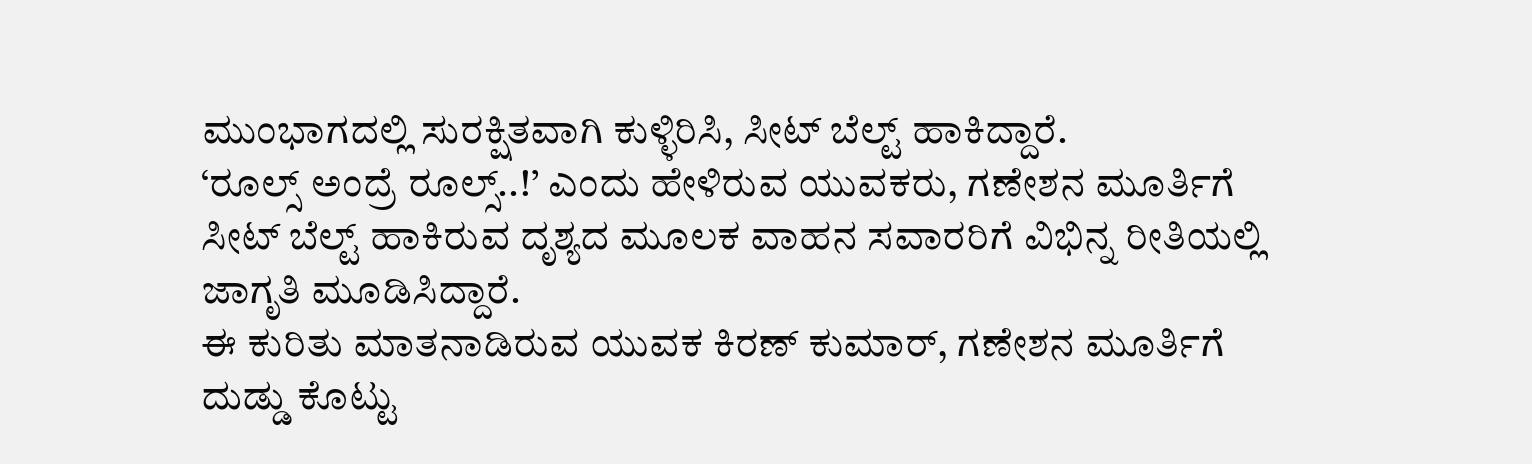ಮುಂಭಾಗದಲ್ಲಿ ಸುರಕ್ಷಿತವಾಗಿ ಕುಳ್ಳಿರಿಸಿ, ಸೀಟ್ ಬೆಲ್ಟ್ ಹಾಕಿದ್ದಾರೆ.
‘ರೂಲ್ಸ್ ಅಂದ್ರೆ ರೂಲ್ಸ್..!’ ಎಂದು ಹೇಳಿರುವ ಯುವಕರು, ಗಣೇಶನ ಮೂರ್ತಿಗೆ ಸೀಟ್ ಬೆಲ್ಟ್ ಹಾಕಿರುವ ದೃಶ್ಯದ ಮೂಲಕ ವಾಹನ ಸವಾರರಿಗೆ ವಿಭಿನ್ನ ರೀತಿಯಲ್ಲಿ ಜಾಗೃತಿ ಮೂಡಿಸಿದ್ದಾರೆ.
ಈ ಕುರಿತು ಮಾತನಾಡಿರುವ ಯುವಕ ಕಿರಣ್ ಕುಮಾರ್, ಗಣೇಶನ ಮೂರ್ತಿಗೆ ದುಡ್ಡು ಕೊಟ್ಟು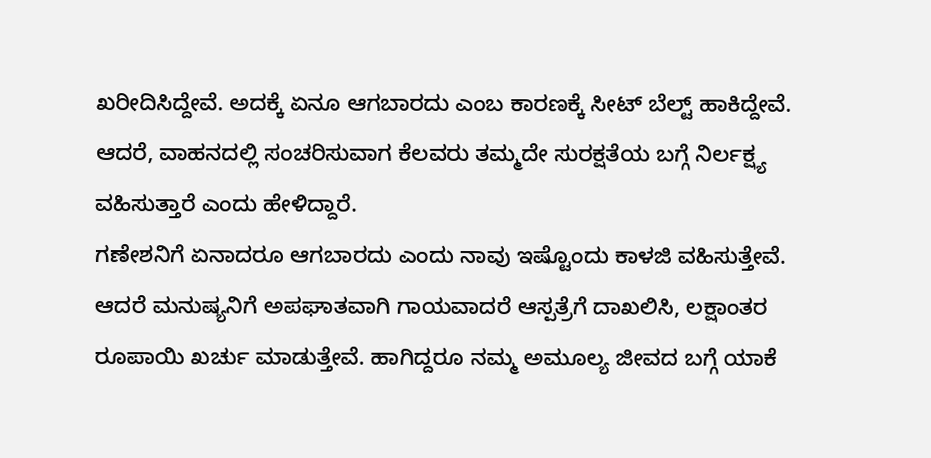ಖರೀದಿಸಿದ್ದೇವೆ. ಅದಕ್ಕೆ ಏನೂ ಆಗಬಾರದು ಎಂಬ ಕಾರಣಕ್ಕೆ ಸೀಟ್ ಬೆಲ್ಟ್ ಹಾಕಿದ್ದೇವೆ. ಆದರೆ, ವಾಹನದಲ್ಲಿ ಸಂಚರಿಸುವಾಗ ಕೆಲವರು ತಮ್ಮದೇ ಸುರಕ್ಷತೆಯ ಬಗ್ಗೆ ನಿರ್ಲಕ್ಷ್ಯ ವಹಿಸುತ್ತಾರೆ ಎಂದು ಹೇಳಿದ್ದಾರೆ.
ಗಣೇಶನಿಗೆ ಏನಾದರೂ ಆಗಬಾರದು ಎಂದು ನಾವು ಇಷ್ಟೊಂದು ಕಾಳಜಿ ವಹಿಸುತ್ತೇವೆ. ಆದರೆ ಮನುಷ್ಯನಿಗೆ ಅಪಘಾತವಾಗಿ ಗಾಯವಾದರೆ ಆಸ್ಪತ್ರೆಗೆ ದಾಖಲಿಸಿ, ಲಕ್ಷಾಂತರ ರೂಪಾಯಿ ಖರ್ಚು ಮಾಡುತ್ತೇವೆ. ಹಾಗಿದ್ದರೂ ನಮ್ಮ ಅಮೂಲ್ಯ ಜೀವದ ಬಗ್ಗೆ ಯಾಕೆ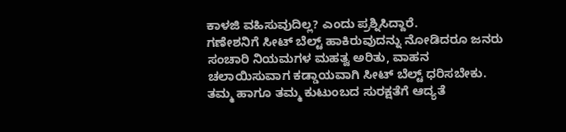ಕಾಳಜಿ ವಹಿಸುವುದಿಲ್ಲ? ಎಂದು ಪ್ರಶ್ನಿಸಿದ್ದಾರೆ.
ಗಣೇಶನಿಗೆ ಸೀಟ್ ಬೆಲ್ಟ್ ಹಾಕಿರುವುದನ್ನು ನೋಡಿದರೂ ಜನರು ಸಂಚಾರಿ ನಿಯಮಗಳ ಮಹತ್ವ ಅರಿತು, ವಾಹನ ಚಲಾಯಿಸುವಾಗ ಕಡ್ಡಾಯವಾಗಿ ಸೀಟ್ ಬೆಲ್ಟ್ ಧರಿಸಬೇಕು. ತಮ್ಮ ಹಾಗೂ ತಮ್ಮ ಕುಟುಂಬದ ಸುರಕ್ಷತೆಗೆ ಆದ್ಯತೆ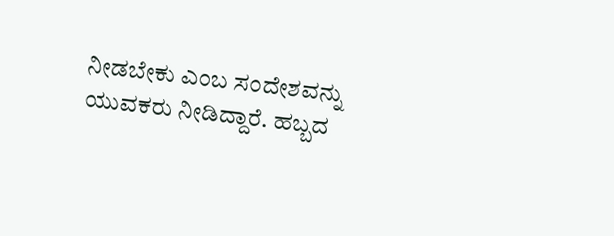ನೀಡಬೇಕು ಎಂಬ ಸಂದೇಶವನ್ನು ಯುವಕರು ನೀಡಿದ್ದಾರೆ. ಹಬ್ಬದ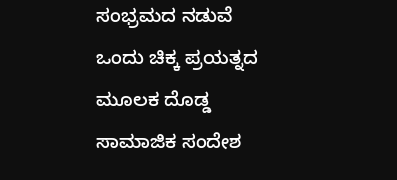ಸಂಭ್ರಮದ ನಡುವೆ ಒಂದು ಚಿಕ್ಕ ಪ್ರಯತ್ನದ ಮೂಲಕ ದೊಡ್ಡ ಸಾಮಾಜಿಕ ಸಂದೇಶ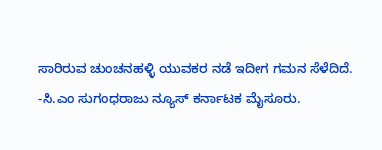ಸಾರಿರುವ ಚುಂಚನಹಳ್ಳಿ ಯುವಕರ ನಡೆ ಇದೀಗ ಗಮನ ಸೆಳೆದಿದೆ.
-ಸಿ.ಎಂ ಸುಗಂಧರಾಜು ನ್ಯೂಸ್ ಕರ್ನಾಟಕ ಮೈಸೂರು.